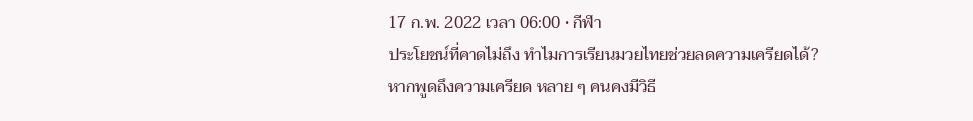17 ก.พ. 2022 เวลา 06:00 • กีฬา
ประโยชน์ที่คาดไม่ถึง ทำไมการเรียนมวยไทยช่วยลดความเครียดได้?
หากพูดถึงความเครียด หลาย ๆ คนคงมีวิธี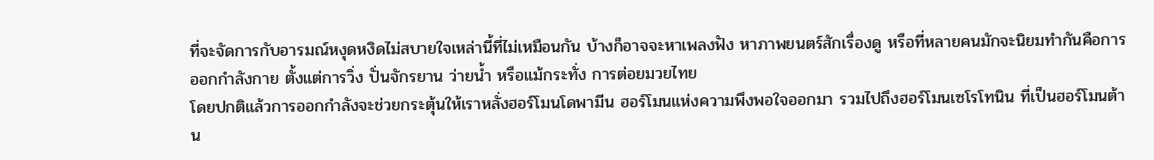ที่จะจัดการกับอารมณ์หงุดหงิดไม่สบายใจเหล่านี้ที่ไม่เหมือนกัน บ้างก็อาจจะหาเพลงฟัง หาภาพยนตร์สักเรื่องดู หรือที่หลายคนมักจะนิยมทำกันคือการออกกำลังกาย ตั้งแต่การวิ่ง ปั่นจักรยาน ว่ายน้ำ หรือแม้กระทั่ง การต่อยมวยไทย
โดยปกติแล้วการออกกำลังจะช่วยกระตุ้นให้เราหลั่งฮอร์โมนโดพามีน ฮอร์โมนแห่งความพึงพอใจออกมา รวมไปถึงฮอร์โมนเซโรโทนิน ที่เป็นฮอร์โมนต้าน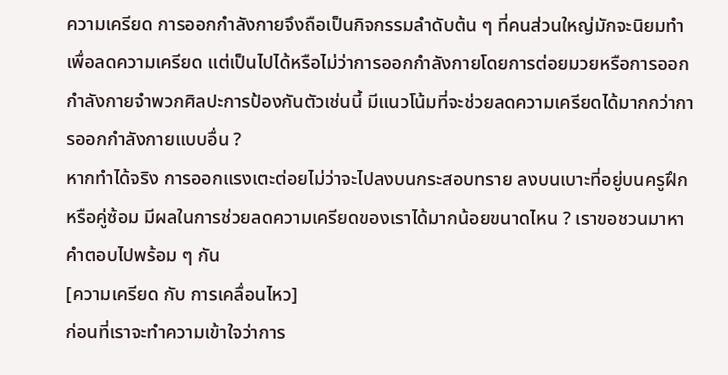ความเครียด การออกกำลังกายจึงถือเป็นกิจกรรมลำดับต้น ๆ ที่คนส่วนใหญ่มักจะนิยมทำเพื่อลดความเครียด แต่เป็นไปได้หรือไม่ว่าการออกกำลังกายโดยการต่อยมวยหรือการออกกำลังกายจำพวกศิลปะการป้องกันตัวเช่นนี้ มีแนวโน้มที่จะช่วยลดความเครียดได้มากกว่าการออกกำลังกายแบบอื่น ?
หากทำได้จริง การออกแรงเตะต่อยไม่ว่าจะไปลงบนกระสอบทราย ลงบนเบาะที่อยู่บนครูฝึกหรือคู่ซ้อม มีผลในการช่วยลดความเครียดของเราได้มากน้อยขนาดไหน ? เราขอชวนมาหาคำตอบไปพร้อม ๆ กัน
[ความเครียด กับ การเคลื่อนไหว]
ก่อนที่เราจะทำความเข้าใจว่าการ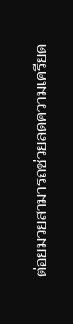ต่อยมวยสามารถช่วยลดความเครียด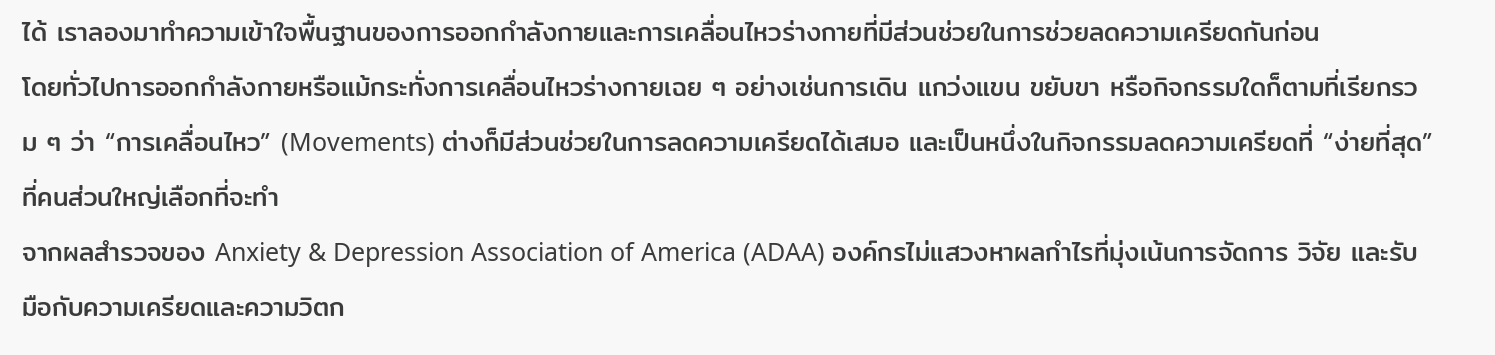ได้ เราลองมาทำความเข้าใจพื้นฐานของการออกกำลังกายและการเคลื่อนไหวร่างกายที่มีส่วนช่วยในการช่วยลดความเครียดกันก่อน
โดยทั่วไปการออกกำลังกายหรือแม้กระทั่งการเคลื่อนไหวร่างกายเฉย ๆ อย่างเช่นการเดิน แกว่งแขน ขยับขา หรือกิจกรรมใดก็ตามที่เรียกรวม ๆ ว่า “การเคลื่อนไหว” (Movements) ต่างก็มีส่วนช่วยในการลดความเครียดได้เสมอ และเป็นหนึ่งในกิจกรรมลดความเครียดที่ “ง่ายที่สุด” ที่คนส่วนใหญ่เลือกที่จะทำ
จากผลสำรวจของ Anxiety & Depression Association of America (ADAA) องค์กรไม่แสวงหาผลกำไรที่มุ่งเน้นการจัดการ วิจัย และรับมือกับความเครียดและความวิตก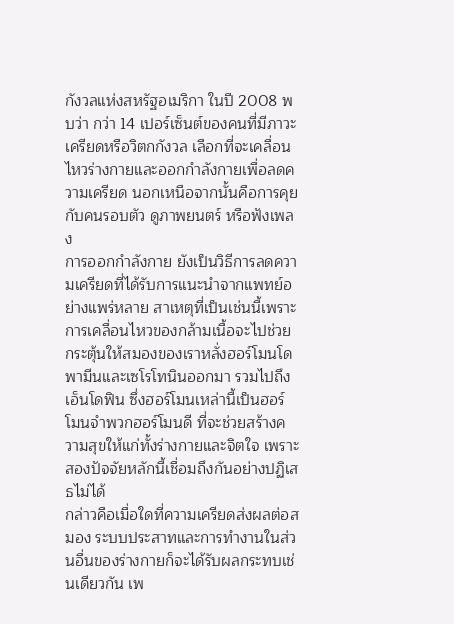กังวลแห่งสหรัฐอเมริกา ในปี 2008 พบว่า กว่า 14 เปอร์เซ็นต์ของคนที่มีภาวะเครียดหรือวิตกกังวล เลือกที่จะเคลื่อนไหวร่างกายและออกกำลังกายเพื่อลดความเครียด นอกเหนือจากนั้นคือการคุยกับคนรอบตัว ดูภาพยนตร์ หรือฟังเพลง
การออกกำลังกาย ยังเป็นวิธีการลดความเครียดที่ได้รับการแนะนำจากแพทย์อย่างแพร่หลาย สาเหตุที่เป็นเช่นนี้เพราะการเคลื่อนไหวของกล้ามเนื้อจะไปช่วยกระตุ้นให้สมองของเราหลั่งฮอร์โมนโดพามีนและเซโรโทนินออกมา รวมไปถึงเอ็นโดฟิน ซึ่งฮอร์โมนเหล่านี้เป็นฮอร์โมนจำพวกฮอร์โมนดี ที่จะช่วยสร้างความสุขให้แก่ทั้งร่างกายและจิตใจ เพราะสองปัจจัยหลักนี้เชื่อมถึงกันอย่างปฏิเสธไม่ได้
กล่าวคือเมื่อใดที่ความเครียดส่งผลต่อสมอง ระบบประสาทและการทำงานในส่วนอื่นของร่างกายก็จะได้รับผลกระทบเช่นเดียวกัน เพ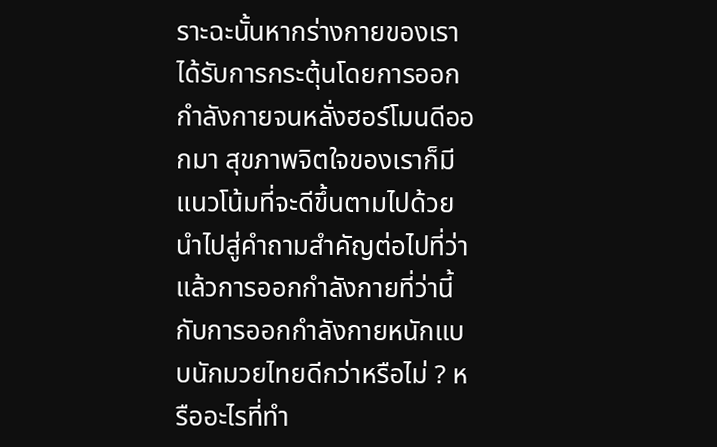ราะฉะนั้นหากร่างกายของเราได้รับการกระตุ้นโดยการออกกำลังกายจนหลั่งฮอร์โมนดีออกมา สุขภาพจิตใจของเราก็มีแนวโน้มที่จะดีขึ้นตามไปด้วย นำไปสู่คำถามสำคัญต่อไปที่ว่า แล้วการออกกำลังกายที่ว่านี้ กับการออกกำลังกายหนักแบบนักมวยไทยดีกว่าหรือไม่ ? หรืออะไรที่ทำ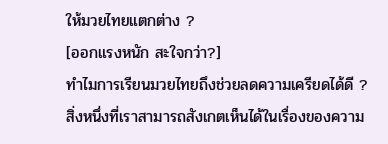ให้มวยไทยแตกต่าง ?
[ออกแรงหนัก สะใจกว่า?]
ทำไมการเรียนมวยไทยถึงช่วยลดความเครียดได้ดี ?
สิ่งหนึ่งที่เราสามารถสังเกตเห็นได้ในเรื่องของความ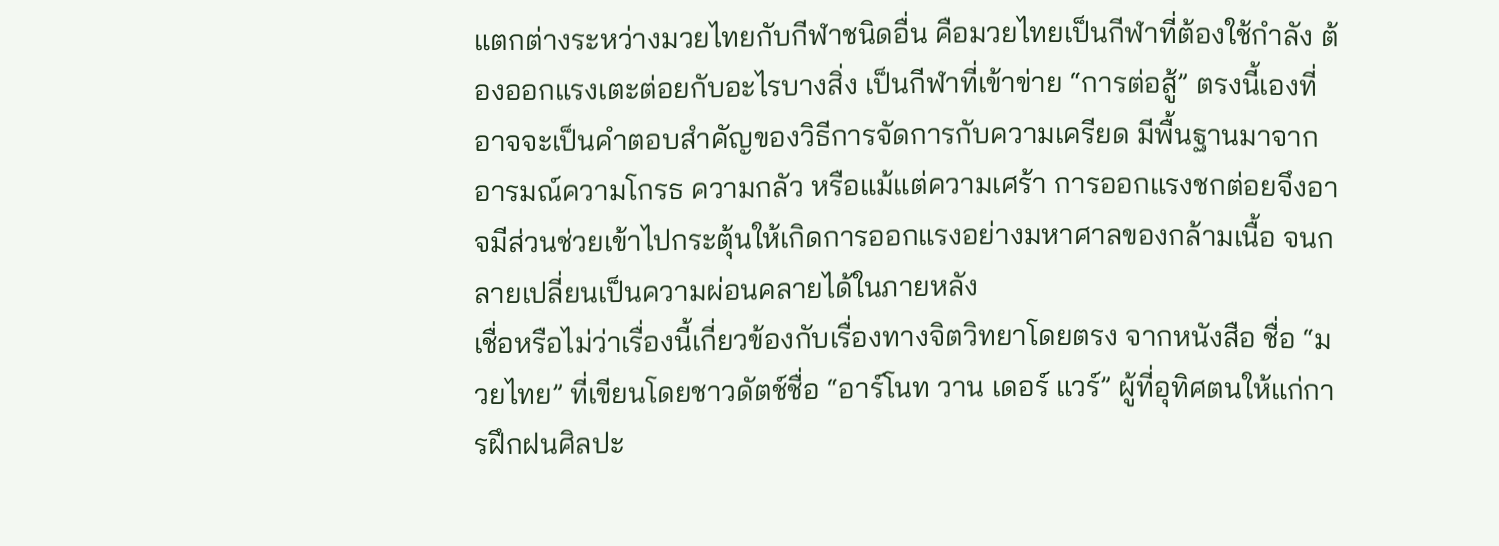แตกต่างระหว่างมวยไทยกับกีฬาชนิดอื่น คือมวยไทยเป็นกีฬาที่ต้องใช้กำลัง ต้องออกแรงเตะต่อยกับอะไรบางสิ่ง เป็นกีฬาที่เข้าข่าย “การต่อสู้” ตรงนี้เองที่อาจจะเป็นคำตอบสำคัญของวิธีการจัดการกับความเครียด มีพื้นฐานมาจากอารมณ์ความโกรธ ความกลัว หรือแม้แต่ความเศร้า การออกแรงชกต่อยจึงอาจมีส่วนช่วยเข้าไปกระตุ้นให้เกิดการออกแรงอย่างมหาศาลของกล้ามเนื้อ จนกลายเปลี่ยนเป็นความผ่อนคลายได้ในภายหลัง
เชื่อหรือไม่ว่าเรื่องนี้เกี่ยวข้องกับเรื่องทางจิตวิทยาโดยตรง จากหนังสือ ชื่อ “มวยไทย” ที่เขียนโดยชาวดัตช์ชื่อ “อาร์โนท วาน เดอร์ แวร์” ผู้ที่อุทิศตนให้แก่การฝึกฝนศิลปะ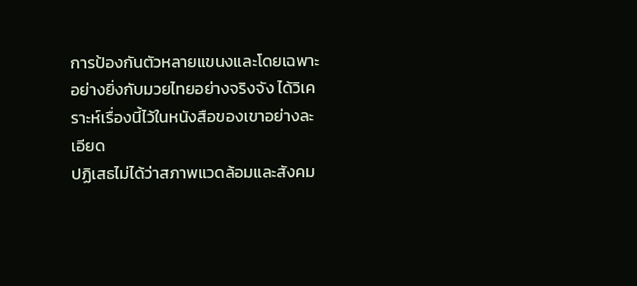การป้องกันตัวหลายแขนงและโดยเฉพาะอย่างยิ่งกับมวยไทยอย่างจริงจัง ได้วิเคราะห์เรื่องนี้ไว้ในหนังสือของเขาอย่างละเอียด
ปฏิเสธไม่ได้ว่าสภาพแวดล้อมและสังคม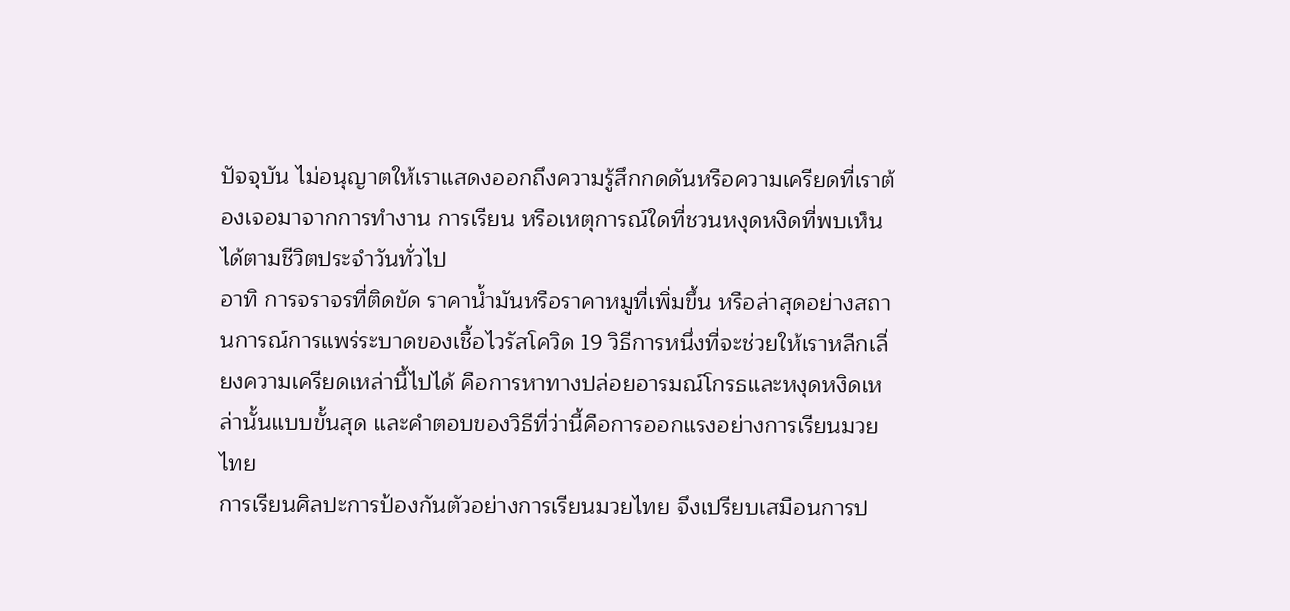ปัจจุบัน ไม่อนุญาตให้เราแสดงออกถึงความรู้สึกกดดันหรือความเครียดที่เราต้องเจอมาจากการทำงาน การเรียน หรือเหตุการณ์ใดที่ชวนหงุดหงิดที่พบเห็นได้ตามชีวิตประจำวันทั่วไป
อาทิ การจราจรที่ติดขัด ราคาน้ำมันหรือราคาหมูที่เพิ่มขึ้น หรือล่าสุดอย่างสถานการณ์การแพร่ระบาดของเชื้อไวรัสโควิด 19 วิธีการหนึ่งที่จะช่วยให้เราหลีกเลี่ยงความเครียดเหล่านี้ไปได้ คือการหาทางปล่อยอารมณ์โกรธและหงุดหงิดเหล่านั้นแบบขั้นสุด และคำตอบของวิธีที่ว่านี้คือการออกแรงอย่างการเรียนมวยไทย
การเรียนศิลปะการป้องกันตัวอย่างการเรียนมวยไทย จึงเปรียบเสมือนการป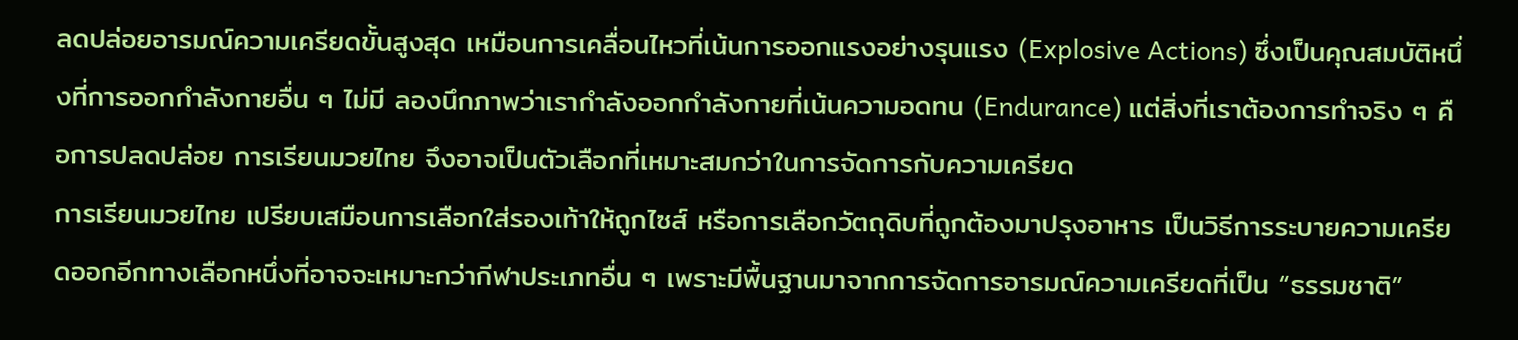ลดปล่อยอารมณ์ความเครียดขั้นสูงสุด เหมือนการเคลื่อนไหวที่เน้นการออกแรงอย่างรุนแรง (Explosive Actions) ซึ่งเป็นคุณสมบัติหนึ่งที่การออกกำลังกายอื่น ๆ ไม่มี ลองนึกภาพว่าเรากำลังออกกำลังกายที่เน้นความอดทน (Endurance) แต่สิ่งที่เราต้องการทำจริง ๆ คือการปลดปล่อย การเรียนมวยไทย จึงอาจเป็นตัวเลือกที่เหมาะสมกว่าในการจัดการกับความเครียด
การเรียนมวยไทย เปรียบเสมือนการเลือกใส่รองเท้าให้ถูกไซส์ หรือการเลือกวัตถุดิบที่ถูกต้องมาปรุงอาหาร เป็นวิธีการระบายความเครียดออกอีกทางเลือกหนึ่งที่อาจจะเหมาะกว่ากีฬาประเภทอื่น ๆ เพราะมีพื้นฐานมาจากการจัดการอารมณ์ความเครียดที่เป็น “ธรรมชาติ”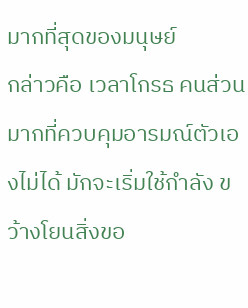มากที่สุดของมนุษย์
กล่าวคือ เวลาโกรธ คนส่วนมากที่ควบคุมอารมณ์ตัวเองไม่ได้ มักจะเริ่มใช้กำลัง ขว้างโยนสิ่งขอ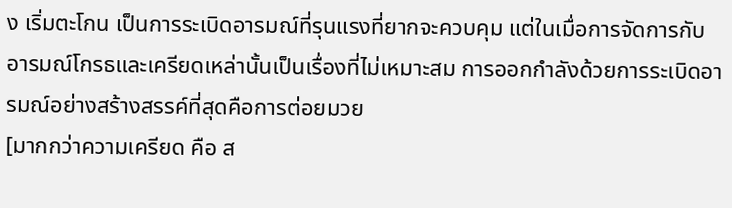ง เริ่มตะโกน เป็นการระเบิดอารมณ์ที่รุนแรงที่ยากจะควบคุม แต่ในเมื่อการจัดการกับอารมณ์โกรธและเครียดเหล่านั้นเป็นเรื่องที่ไม่เหมาะสม การออกกำลังด้วยการระเบิดอารมณ์อย่างสร้างสรรค์ที่สุดคือการต่อยมวย
[มากกว่าความเครียด คือ ส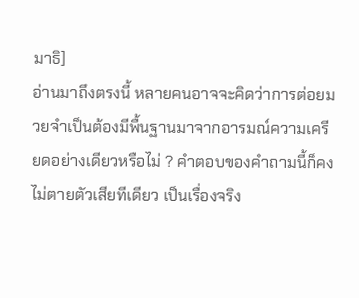มาธิ]
อ่านมาถึงตรงนี้ หลายคนอาจจะคิดว่าการต่อยมวยจำเป็นต้องมีพื้นฐานมาจากอารมณ์ความเครียดอย่างเดียวหรือไม่ ? คำตอบของคำถามนี้ก็คงไม่ตายตัวเสียทีเดียว เป็นเรื่องจริง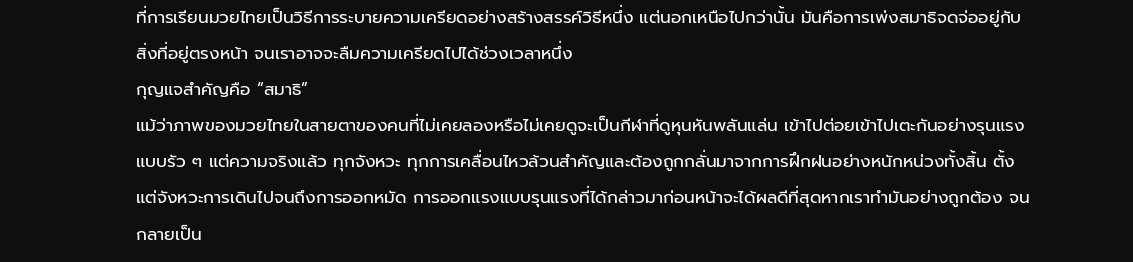ที่การเรียนมวยไทยเป็นวิธีการระบายความเครียดอย่างสร้างสรรค์วิธีหนึ่ง แต่นอกเหนือไปกว่านั้น มันคือการเพ่งสมาธิจดจ่ออยู่กับสิ่งที่อยู่ตรงหน้า จนเราอาจจะลืมความเครียดไปได้ช่วงเวลาหนึ่ง
กุญแจสำคัญคือ “สมาธิ”
แม้ว่าภาพของมวยไทยในสายตาของคนที่ไม่เคยลองหรือไม่เคยดูจะเป็นกีฬาที่ดูหุนหันพลันแล่น เข้าไปต่อยเข้าไปเตะกันอย่างรุนแรงแบบรัว ๆ แต่ความจริงแล้ว ทุกจังหวะ ทุกการเคลื่อนไหวล้วนสำคัญและต้องถูกกลั่นมาจากการฝึกฝนอย่างหนักหน่วงทั้งสิ้น ตั้งแต่จังหวะการเดินไปจนถึงการออกหมัด การออกแรงแบบรุนแรงที่ได้กล่าวมาก่อนหน้าจะได้ผลดีที่สุดหากเราทำมันอย่างถูกต้อง จนกลายเป็น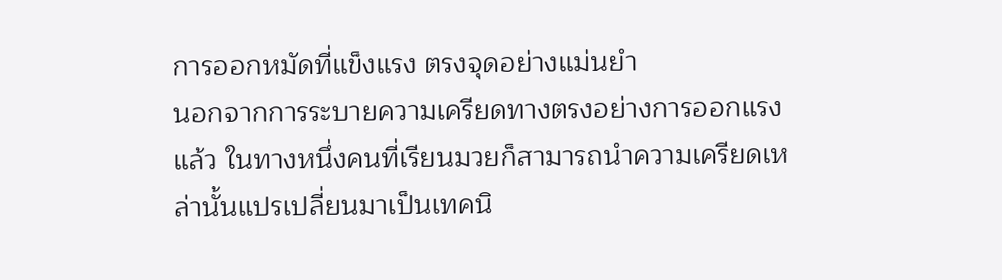การออกหมัดที่แข็งแรง ตรงจุดอย่างแม่นยำ
นอกจากการระบายความเครียดทางตรงอย่างการออกแรงแล้ว ในทางหนึ่งคนที่เรียนมวยก็สามารถนำความเครียดเหล่านั้นแปรเปลี่ยนมาเป็นเทคนิ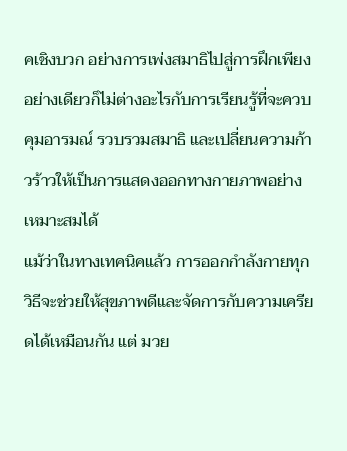คเชิงบวก อย่างการเพ่งสมาธิไปสู่การฝึกเพียงอย่างเดียวก็ไม่ต่างอะไรกับการเรียนรู้ที่จะควบคุมอารมณ์ รวบรวมสมาธิ และเปลี่ยนความก้าวร้าวให้เป็นการแสดงออกทางกายภาพอย่างเหมาะสมได้
แม้ว่าในทางเทคนิคแล้ว การออกกำลังกายทุกวิธีจะช่วยให้สุขภาพดีและจัดการกับความเครียดได้เหมือนกัน แต่ มวย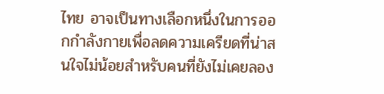ไทย อาจเป็นทางเลือกหนึ่งในการออกกำลังกายเพื่อลดความเครียดที่น่าสนใจไม่น้อยสำหรับคนที่ยังไม่เคยลอง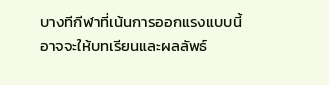บางทีกีฬาที่เน้นการออกแรงแบบนี้ อาจจะให้บทเรียนและผลลัพธ์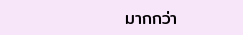มากกว่า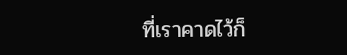ที่เราคาดไว้ก็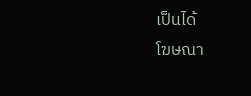เป็นได้
โฆษณา